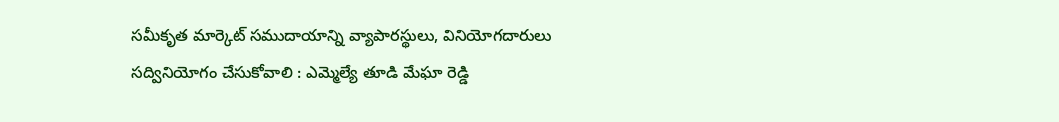సమీకృత మార్కెట్ సముదాయాన్ని వ్యాపారస్థులు, వినియోగదారులు సద్వినియోగం చేసుకోవాలి : ఎమ్మెల్యే తూడి మేఘా రెడ్డి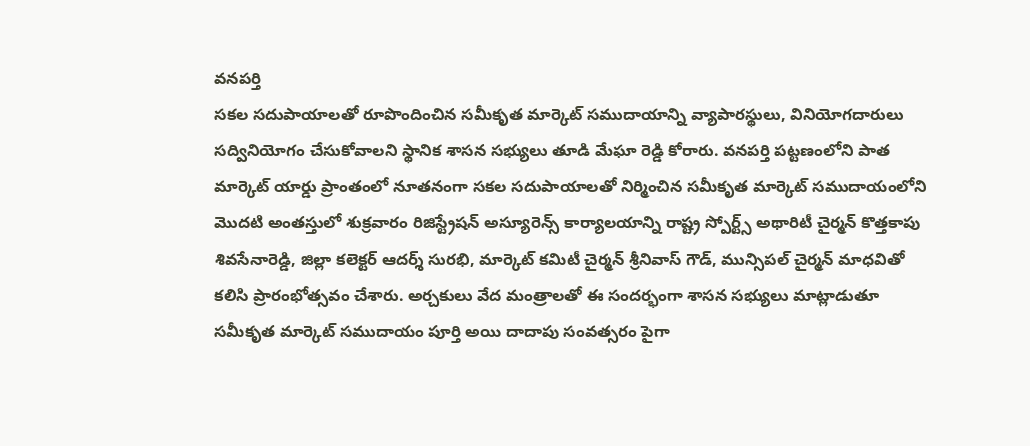వనపర్తి
సకల సదుపాయాలతో రూపొందించిన సమీకృత మార్కెట్ సముదాయాన్ని వ్యాపారస్థులు, వినియోగదారులు సద్వినియోగం చేసుకోవాలని స్థానిక శాసన సభ్యులు తూడి మేఘా రెడ్డి కోరారు. వనపర్తి పట్టణంలోని పాత మార్కెట్ యార్డు ప్రాంతంలో నూతనంగా సకల సదుపాయాలతో నిర్మించిన సమీకృత మార్కెట్ సముదాయంలోని మొదటి అంతస్తులో శుక్రవారం రిజిస్ట్రేషన్ అస్యూరెన్స్ కార్యాలయాన్ని రాష్ట్ర స్పోర్ట్స్ అథారిటీ చైర్మన్ కొత్తకాపు శివసేనారెడ్డి, జిల్లా కలెక్టర్ ఆదర్శ్ సురభి, మార్కెట్ కమిటీ చైర్మన్ శ్రీనివాస్ గౌడ్, మున్సిపల్ చైర్మన్ మాధవితో కలిసి ప్రారంభోత్సవం చేశారు. అర్చకులు వేద మంత్రాలతో ఈ సందర్భంగా శాసన సభ్యులు మాట్లాడుతూ సమీకృత మార్కెట్ సముదాయం పూర్తి అయి దాదాపు సంవత్సరం పైగా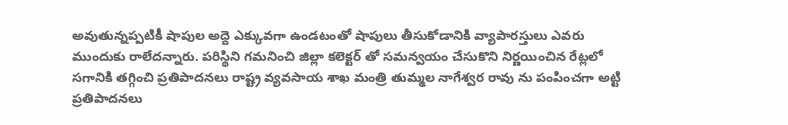అవుతున్నప్పటికీ షాపుల అద్దె ఎక్కువగా ఉండటంతో షాపులు తీసుకోడానికి వ్యాపారస్తులు ఎవరు ముందుకు రాలేదన్నారు. పరిస్థిని గమనించి జిల్లా కలెక్టర్ తో సమన్వయం చేసుకొని నిర్ణయించిన రేట్లలో సగానికి తగ్గించి ప్రతిపాదనలు రాష్ట్ర వ్యవసాయ శాఖ మంత్రి తుమ్మల నాగేశ్వర రావు ను పంపించగా అట్టి ప్రతిపాదనలు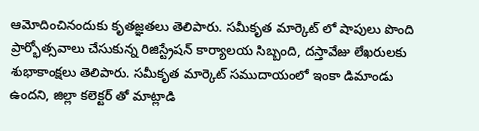ఆమోదించినందుకు కృతజ్ఞతలు తెలిపారు. సమీకృత మార్కెట్ లో షాపులు పొంది ప్రార్భోత్సవాలు చేసుకున్న రిజిస్ట్రేషన్ కార్యాలయ సిబ్బంది, దస్తావేజు లేఖరులకు శుభాకాంక్షలు తెలిపారు. సమీకృత మార్కెట్ సముదాయంలో ఇంకా డిమాండు ఉందని, జిల్లా కలెక్టర్ తో మాట్లాడి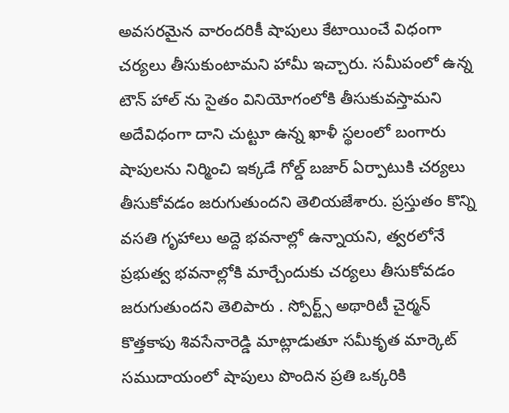అవసరమైన వారందరికీ షాపులు కేటాయించే విధంగా చర్యలు తీసుకుంటామని హామీ ఇచ్చారు. సమీపంలో ఉన్న టౌన్ హాల్ ను సైతం వినియోగంలోకి తీసుకువస్తామని అదేవిధంగా దాని చుట్టూ ఉన్న ఖాళీ స్థలంలో బంగారు షాపులను నిర్మించి ఇక్కడే గోల్డ్ బజార్ ఏర్పాటుకి చర్యలు తీసుకోవడం జరుగుతుందని తెలియజేశారు. ప్రస్తుతం కొన్ని వసతి గృహాలు అద్దె భవనాల్లో ఉన్నాయని, త్వరలోనే ప్రభుత్వ భవనాల్లోకి మార్చేందుకు చర్యలు తీసుకోవడం జరుగుతుందని తెలిపారు . స్పోర్ట్స్ అథారిటీ చైర్మన్ కొత్తకాపు శివసేనారెడ్డి మాట్లాడుతూ సమీకృత మార్కెట్ సముదాయంలో షాపులు పొందిన ప్రతి ఒక్కరికి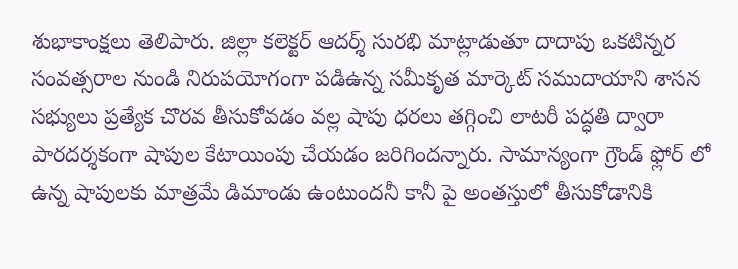శుభాకాంక్షలు తెలిపారు. జిల్లా కలెక్టర్ ఆదర్శ్ సురభి మాట్లాడుతూ దాదాపు ఒకటిన్నర సంవత్సరాల నుండి నిరుపయోగంగా పడిఉన్న సమీకృత మార్కెట్ సముదాయాని శాసన సభ్యులు ప్రత్యేక చొరవ తీసుకోవడం వల్ల షాపు ధరలు తగ్గించి లాటరీ పద్ధతి ద్వారా పారదర్శకంగా షాపుల కేటాయింపు చేయడం జరిగిందన్నారు. సామాన్యంగా గ్రౌండ్ ఫ్లోర్ లో ఉన్న షాపులకు మాత్రమే డిమాండు ఉంటుందనీ కానీ పై అంతస్తులో తీసుకోడానికి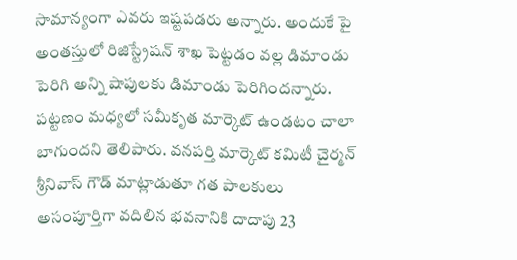సామాన్యంగా ఎవరు ఇష్టపడరు అన్నారు. అందుకే పై అంతస్తులో రిజిస్ట్రేషన్ శాఖ పెట్టడం వల్ల డిమాండు పెరిగి అన్ని షాపులకు డిమాండు పెరిగిందన్నారు. పట్టణం మధ్యలో సమీకృత మార్కెట్ ఉండటం చాలా బాగుందని తెలిపారు. వనపర్తి మార్కెట్ కమిటీ చైర్మన్ శ్రీనివాస్ గౌడ్ మాట్లాడుతూ గత పాలకులు అసంపూర్తిగా వదిలిన భవనానికి దాదాపు 23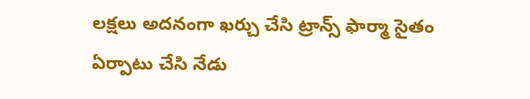లక్షలు అదనంగా ఖర్చు చేసి ట్రాన్స్ ఫార్మా సైతం ఏర్పాటు చేసి నేడు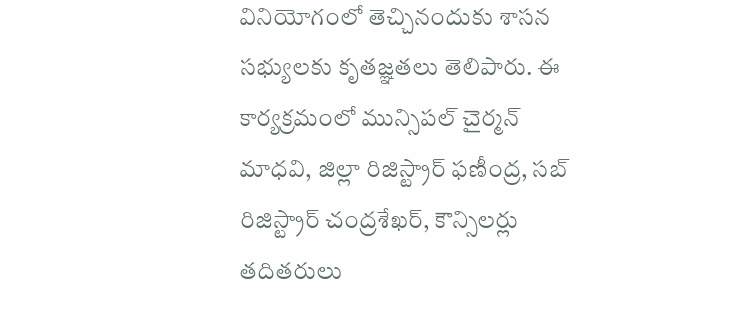వినియోగంలో తెచ్చినందుకు శాసన సభ్యులకు కృతజ్ఞతలు తెలిపారు. ఈ కార్యక్రమంలో మున్సిపల్ చైర్మన్ మాధవి, జిల్లా రిజిస్ట్రార్ ఫణీంద్ర, సబ్ రిజిస్ట్రార్ చంద్రశేఖర్, కౌన్సిలర్లు తదితరులు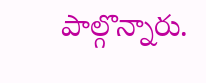పాల్గొన్నారు.